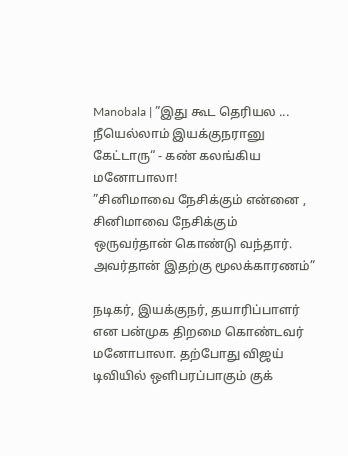Manobala | ”இது கூட தெரியல ... நீயெல்லாம் இயக்குநரானு கேட்டாரு“ - கண் கலங்கிய மனோபாலா!
”சினிமாவை நேசிக்கும் என்னை , சினிமாவை நேசிக்கும் ஒருவர்தான் கொண்டு வந்தார். அவர்தான் இதற்கு மூலக்காரணம்”

நடிகர், இயக்குநர், தயாரிப்பாளர் என பன்முக திறமை கொண்டவர் மனோபாலா. தற்போது விஜய் டிவியில் ஒளிபரப்பாகும் குக்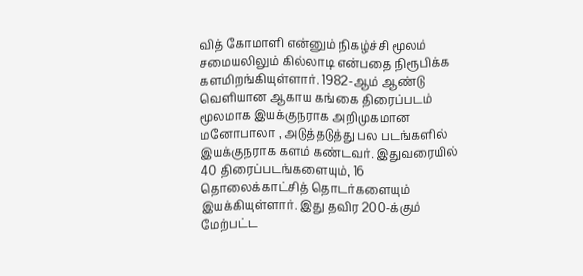வித் கோமாளி என்னும் நிகழ்ச்சி மூலம் சமையலிலும் கில்லாடி என்பதை நிரூபிக்க களமிறங்கியுள்ளார். 1982-ஆம் ஆண்டு வெளியான ஆகாய கங்கை திரைப்படம் மூலமாக இயக்குநராக அறிமுகமான மனோபாலா , அடுத்தடுத்து பல படங்களில் இயக்குநராக களம் கண்டவர். இதுவரையில் 40 திரைப்படங்களையும், 16 தொலைக்காட்சித் தொடர்களையும் இயக்கியுள்ளார். இது தவிர 200-க்கும் மேற்பட்ட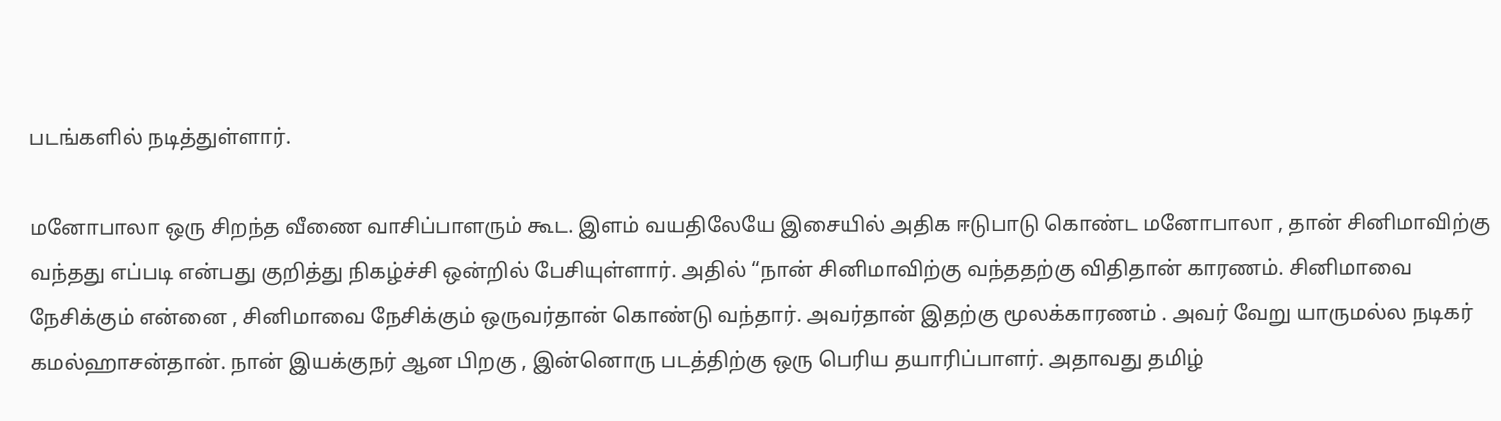படங்களில் நடித்துள்ளார்.

மனோபாலா ஒரு சிறந்த வீணை வாசிப்பாளரும் கூட. இளம் வயதிலேயே இசையில் அதிக ஈடுபாடு கொண்ட மனோபாலா , தான் சினிமாவிற்கு வந்தது எப்படி என்பது குறித்து நிகழ்ச்சி ஒன்றில் பேசியுள்ளார். அதில் “நான் சினிமாவிற்கு வந்ததற்கு விதிதான் காரணம். சினிமாவை நேசிக்கும் என்னை , சினிமாவை நேசிக்கும் ஒருவர்தான் கொண்டு வந்தார். அவர்தான் இதற்கு மூலக்காரணம் . அவர் வேறு யாருமல்ல நடிகர் கமல்ஹாசன்தான். நான் இயக்குநர் ஆன பிறகு , இன்னொரு படத்திற்கு ஒரு பெரிய தயாரிப்பாளர். அதாவது தமிழ்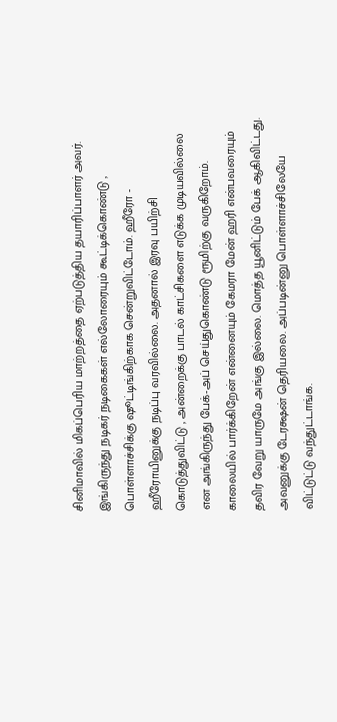சினிமாவில் மிகப்பெரிய மாற்றத்தை ஏற்படுத்திய தயாரிப்பாளர் அவர். இங்கிருந்து நடிகர் நடிகைகள் எல்லோரையும் கூட்டிக்கொண்டு , பொள்ளாச்சிக்கு ஷூட்டிங்கிற்காக சென்றுவிட்டோம். ஹீரோ - ஹீரோயினுக்கு நடிப்பு வரவில்லை. அதனால் இரவு பயிற்சி கொடுத்துவிட்டு , அன்றைக்கு பாடல் காட்சிகளை எடுக்க முடியவில்லை என அங்கிருந்து பேக்-அப் செய்துகொண்டு ரூமிற்கு வருகிறோம். காலையில் பார்க்கிறேன் என்னையும் கேமரா மேன் ஹரி என்பவரையும் தவிர வேறு யாருமே அங்கு இல்லை. மொத்த யூனிட்டும் பேக் ஆகிவிட்டது. அவனுக்கு டேரக்ஷன் தெரியலை. அப்படின்னு பொள்ளாச்சிலேயே விட்டுட்டு வந்துட்டாங்க.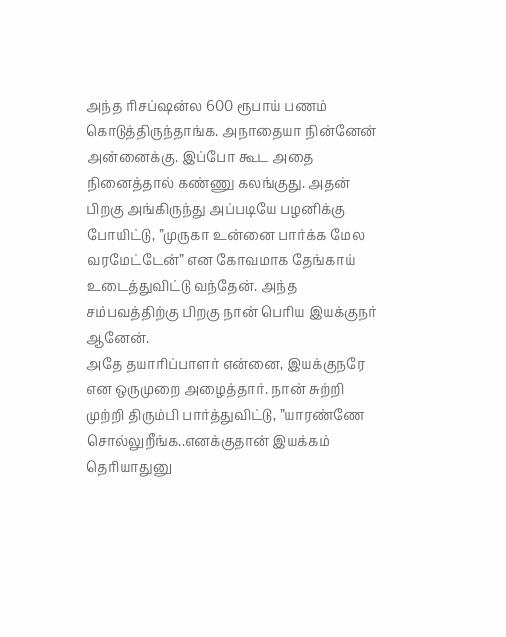அந்த ரிசப்ஷன்ல 600 ரூபாய் பணம் கொடுத்திருந்தாங்க. அநாதையா நின்னேன் அன்னைக்கு. இப்போ கூட அதை நினைத்தால் கண்ணு கலங்குது. அதன் பிறகு அங்கிருந்து அப்படியே பழனிக்கு போயிட்டு, ”முருகா உன்னை பார்க்க மேல வரமேட்டேன்” என கோவமாக தேங்காய் உடைத்துவிட்டு வந்தேன். அந்த சம்பவத்திற்கு பிறகு நான் பெரிய இயக்குநர் ஆனேன்.
அதே தயாரிப்பாளர் என்னை, இயக்குநரே என ஒருமுறை அழைத்தார். நான் சுற்றி முற்றி திரும்பி பார்த்துவிட்டு, ”யாரண்ணே சொல்லுறீங்க..எனக்குதான் இயக்கம் தெரியாதுனு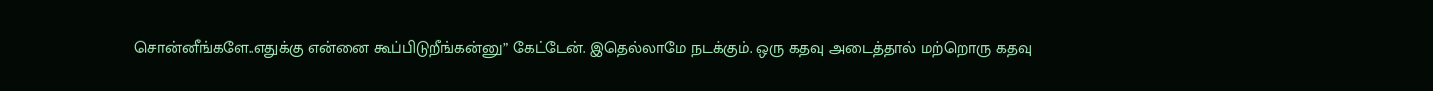சொன்னீங்களே..எதுக்கு என்னை கூப்பிடுறீங்கன்னு” கேட்டேன். இதெல்லாமே நடக்கும். ஒரு கதவு அடைத்தால் மற்றொரு கதவு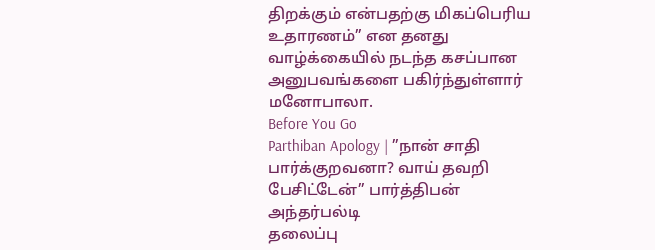திறக்கும் என்பதற்கு மிகப்பெரிய உதாரணம்” என தனது வாழ்க்கையில் நடந்த கசப்பான அனுபவங்களை பகிர்ந்துள்ளார் மனோபாலா.
Before You Go
Parthiban Apology | ”நான் சாதி பார்க்குறவனா? வாய் தவறி பேசிட்டேன்” பார்த்திபன் அந்தர்பல்டி
தலைப்பு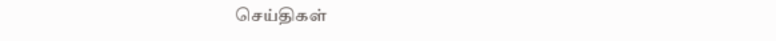செய்திகள்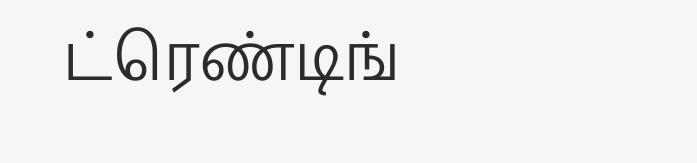ட்ரெண்டிங்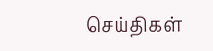செய்திகள்